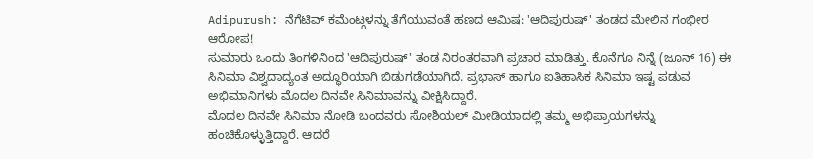Adipurush: ನೆಗೆಟಿವ್ ಕಮೆಂಟ್ಗಳನ್ನು ತೆಗೆಯುವಂತೆ ಹಣದ ಆಮಿಷ: 'ಆದಿಪುರುಷ್' ತಂಡದ ಮೇಲಿನ ಗಂಭೀರ ಆರೋಪ!
ಸುಮಾರು ಒಂದು ತಿಂಗಳಿನಿಂದ 'ಆದಿಪುರುಷ್' ತಂಡ ನಿರಂತರವಾಗಿ ಪ್ರಚಾರ ಮಾಡಿತ್ತು. ಕೊನೆಗೂ ನಿನ್ನೆ (ಜೂನ್ 16) ಈ ಸಿನಿಮಾ ವಿಶ್ವದಾದ್ಯಂತ ಅದ್ಧೂರಿಯಾಗಿ ಬಿಡುಗಡೆಯಾಗಿದೆ. ಪ್ರಭಾಸ್ ಹಾಗೂ ಐತಿಹಾಸಿಕ ಸಿನಿಮಾ ಇಷ್ಟ ಪಡುವ ಅಭಿಮಾನಿಗಳು ಮೊದಲ ದಿನವೇ ಸಿನಿಮಾವನ್ನು ವೀಕ್ಷಿಸಿದ್ದಾರೆ.
ಮೊದಲ ದಿನವೇ ಸಿನಿಮಾ ನೋಡಿ ಬಂದವರು ಸೋಶಿಯಲ್ ಮೀಡಿಯಾದಲ್ಲಿ ತಮ್ಮ ಅಭಿಪ್ರಾಯಗಳನ್ನು ಹಂಚಿಕೊಳ್ಳುತ್ತಿದ್ದಾರೆ. ಆದರೆ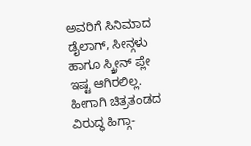ಅವರಿಗೆ ಸಿನಿಮಾದ ಡೈಲಾಗ್, ಸೀನ್ಗಳು ಹಾಗೂ ಸ್ಕ್ರೀನ್ ಪ್ಲೇ ಇಷ್ಟ ಆಗಿರಲಿಲ್ಲ. ಹೀಗಾಗಿ ಚಿತ್ರತಂಡದ ವಿರುದ್ಧ ಹಿಗ್ಗಾ-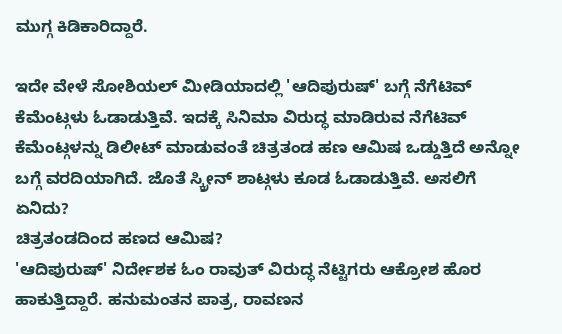ಮುಗ್ಗ ಕಿಡಿಕಾರಿದ್ದಾರೆ.

ಇದೇ ವೇಳೆ ಸೋಶಿಯಲ್ ಮೀಡಿಯಾದಲ್ಲಿ 'ಆದಿಪುರುಷ್' ಬಗ್ಗೆ ನೆಗೆಟಿವ್ ಕೆಮೆಂಟ್ಗಳು ಓಡಾಡುತ್ತಿವೆ. ಇದಕ್ಕೆ ಸಿನಿಮಾ ವಿರುದ್ಧ ಮಾಡಿರುವ ನೆಗೆಟಿವ್ ಕೆಮೆಂಟ್ಗಳನ್ನು ಡಿಲೀಟ್ ಮಾಡುವಂತೆ ಚಿತ್ರತಂಡ ಹಣ ಆಮಿಷ ಒಡ್ಡುತ್ತಿದೆ ಅನ್ನೋ ಬಗ್ಗೆ ವರದಿಯಾಗಿದೆ. ಜೊತೆ ಸ್ಕ್ರೀನ್ ಶಾಟ್ಗಳು ಕೂಡ ಓಡಾಡುತ್ತಿವೆ. ಅಸಲಿಗೆ ಏನಿದು?
ಚಿತ್ರತಂಡದಿಂದ ಹಣದ ಆಮಿಷ?
'ಆದಿಪುರುಷ್' ನಿರ್ದೇಶಕ ಓಂ ರಾವುತ್ ವಿರುದ್ಧ ನೆಟ್ಟಿಗರು ಆಕ್ರೋಶ ಹೊರ ಹಾಕುತ್ತಿದ್ದಾರೆ. ಹನುಮಂತನ ಪಾತ್ರ, ರಾವಣನ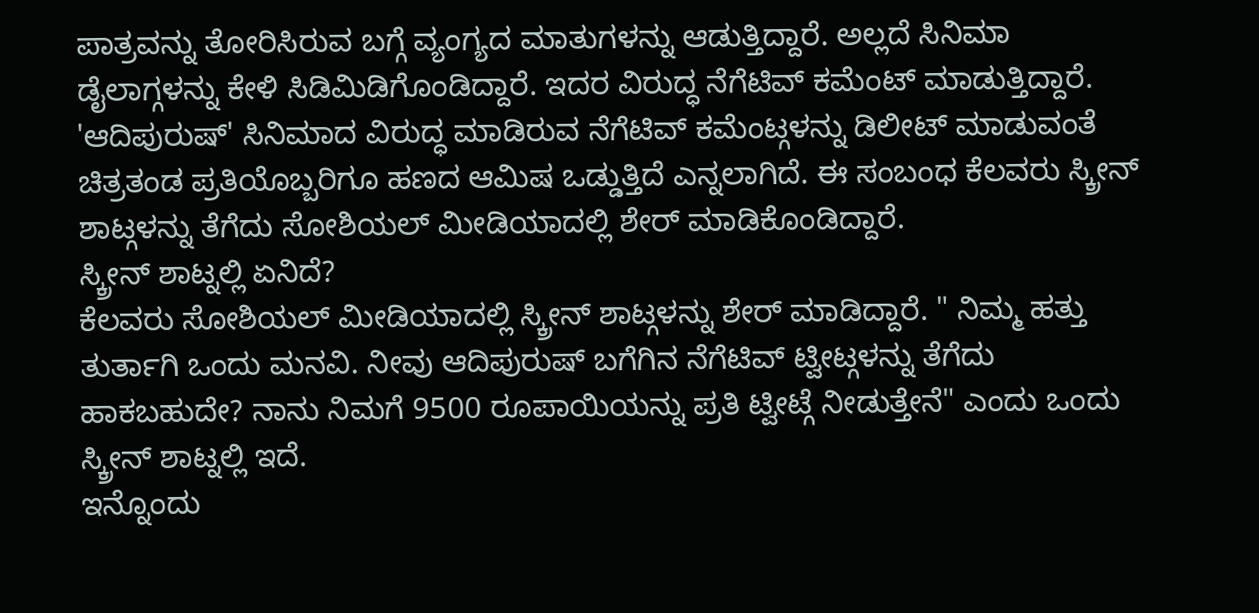ಪಾತ್ರವನ್ನು ತೋರಿಸಿರುವ ಬಗ್ಗೆ ವ್ಯಂಗ್ಯದ ಮಾತುಗಳನ್ನು ಆಡುತ್ತಿದ್ದಾರೆ. ಅಲ್ಲದೆ ಸಿನಿಮಾ ಡೈಲಾಗ್ಗಳನ್ನು ಕೇಳಿ ಸಿಡಿಮಿಡಿಗೊಂಡಿದ್ದಾರೆ. ಇದರ ವಿರುದ್ಧ ನೆಗೆಟಿವ್ ಕಮೆಂಟ್ ಮಾಡುತ್ತಿದ್ದಾರೆ.
'ಆದಿಪುರುಷ್' ಸಿನಿಮಾದ ವಿರುದ್ಧ ಮಾಡಿರುವ ನೆಗೆಟಿವ್ ಕಮೆಂಟ್ಗಳನ್ನು ಡಿಲೀಟ್ ಮಾಡುವಂತೆ ಚಿತ್ರತಂಡ ಪ್ರತಿಯೊಬ್ಬರಿಗೂ ಹಣದ ಆಮಿಷ ಒಡ್ಡುತ್ತಿದೆ ಎನ್ನಲಾಗಿದೆ. ಈ ಸಂಬಂಧ ಕೆಲವರು ಸ್ಕ್ರೀನ್ ಶಾಟ್ಗಳನ್ನು ತೆಗೆದು ಸೋಶಿಯಲ್ ಮೀಡಿಯಾದಲ್ಲಿ ಶೇರ್ ಮಾಡಿಕೊಂಡಿದ್ದಾರೆ.
ಸ್ಕ್ರೀನ್ ಶಾಟ್ನಲ್ಲಿ ಏನಿದೆ?
ಕೆಲವರು ಸೋಶಿಯಲ್ ಮೀಡಿಯಾದಲ್ಲಿ ಸ್ಕ್ರೀನ್ ಶಾಟ್ಗಳನ್ನು ಶೇರ್ ಮಾಡಿದ್ದಾರೆ. " ನಿಮ್ಮ ಹತ್ತು ತುರ್ತಾಗಿ ಒಂದು ಮನವಿ. ನೀವು ಆದಿಪುರುಷ್ ಬಗೆಗಿನ ನೆಗೆಟಿವ್ ಟ್ವೀಟ್ಗಳನ್ನು ತೆಗೆದು ಹಾಕಬಹುದೇ? ನಾನು ನಿಮಗೆ 9500 ರೂಪಾಯಿಯನ್ನು ಪ್ರತಿ ಟ್ವೀಟ್ಗೆ ನೀಡುತ್ತೇನೆ" ಎಂದು ಒಂದು ಸ್ಕ್ರೀನ್ ಶಾಟ್ನಲ್ಲಿ ಇದೆ.
ಇನ್ನೊಂದು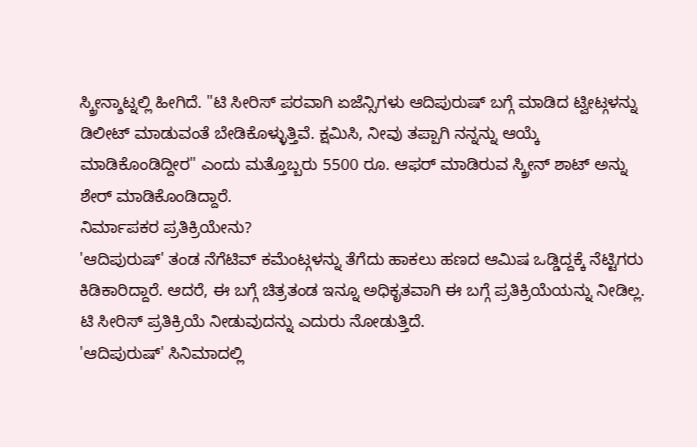ಸ್ಕ್ರೀನ್ಶಾಟ್ನಲ್ಲಿ ಹೀಗಿದೆ. "ಟಿ ಸೀರಿಸ್ ಪರವಾಗಿ ಏಜೆನ್ಸಿಗಳು ಆದಿಪುರುಷ್ ಬಗ್ಗೆ ಮಾಡಿದ ಟ್ವೀಟ್ಗಳನ್ನು ಡಿಲೀಟ್ ಮಾಡುವಂತೆ ಬೇಡಿಕೊಳ್ಳುತ್ತಿವೆ. ಕ್ಷಮಿಸಿ, ನೀವು ತಪ್ಪಾಗಿ ನನ್ನನ್ನು ಆಯ್ಕೆ ಮಾಡಿಕೊಂಡಿದ್ದೀರ" ಎಂದು ಮತ್ತೊಬ್ಬರು 5500 ರೂ. ಆಫರ್ ಮಾಡಿರುವ ಸ್ಕ್ರೀನ್ ಶಾಟ್ ಅನ್ನು ಶೇರ್ ಮಾಡಿಕೊಂಡಿದ್ದಾರೆ.
ನಿರ್ಮಾಪಕರ ಪ್ರತಿಕ್ರಿಯೇನು?
'ಆದಿಪುರುಷ್' ತಂಡ ನೆಗೆಟಿವ್ ಕಮೆಂಟ್ಗಳನ್ನು ತೆಗೆದು ಹಾಕಲು ಹಣದ ಆಮಿಷ ಒಡ್ಡಿದ್ದಕ್ಕೆ ನೆಟ್ಟಿಗರು ಕಿಡಿಕಾರಿದ್ದಾರೆ. ಆದರೆ, ಈ ಬಗ್ಗೆ ಚಿತ್ರತಂಡ ಇನ್ನೂ ಅಧಿಕೃತವಾಗಿ ಈ ಬಗ್ಗೆ ಪ್ರತಿಕ್ರಿಯೆಯನ್ನು ನೀಡಿಲ್ಲ. ಟಿ ಸೀರಿಸ್ ಪ್ರತಿಕ್ರಿಯೆ ನೀಡುವುದನ್ನು ಎದುರು ನೋಡುತ್ತಿದೆ.
'ಆದಿಪುರುಷ್' ಸಿನಿಮಾದಲ್ಲಿ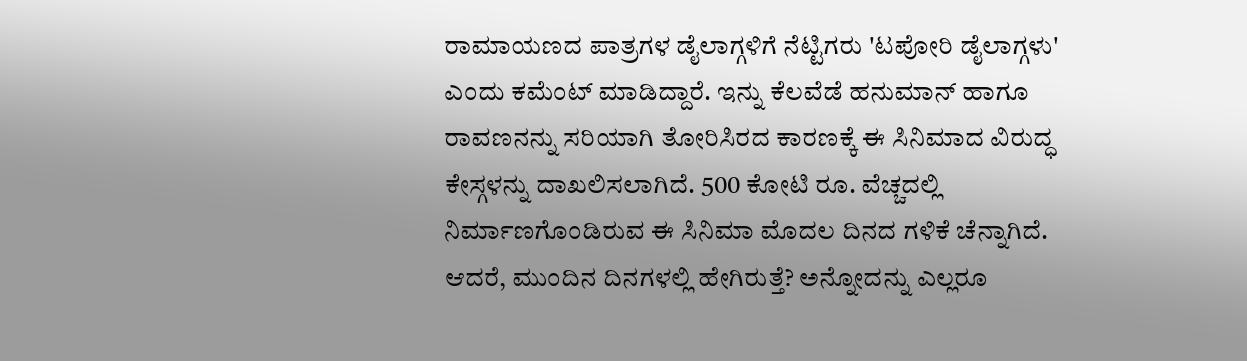ರಾಮಾಯಣದ ಪಾತ್ರಗಳ ಡೈಲಾಗ್ಗಳಿಗೆ ನೆಟ್ಟಿಗರು 'ಟಪೋರಿ ಡೈಲಾಗ್ಗಳು' ಎಂದು ಕಮೆಂಟ್ ಮಾಡಿದ್ದಾರೆ. ಇನ್ನು ಕೆಲವೆಡೆ ಹನುಮಾನ್ ಹಾಗೂ ರಾವಣನನ್ನು ಸರಿಯಾಗಿ ತೋರಿಸಿರದ ಕಾರಣಕ್ಕೆ ಈ ಸಿನಿಮಾದ ವಿರುದ್ಧ ಕೇಸ್ಗಳನ್ನು ದಾಖಲಿಸಲಾಗಿದೆ. 500 ಕೋಟಿ ರೂ. ವೆಚ್ಚದಲ್ಲಿ ನಿರ್ಮಾಣಗೊಂಡಿರುವ ಈ ಸಿನಿಮಾ ಮೊದಲ ದಿನದ ಗಳಿಕೆ ಚೆನ್ನಾಗಿದೆ. ಆದರೆ, ಮುಂದಿನ ದಿನಗಳಲ್ಲಿ ಹೇಗಿರುತ್ತೆ? ಅನ್ನೋದನ್ನು ಎಲ್ಲರೂ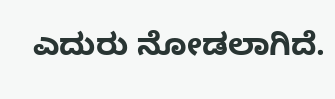ಎದುರು ನೋಡಲಾಗಿದೆ.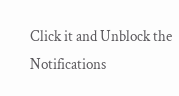Click it and Unblock the Notifications